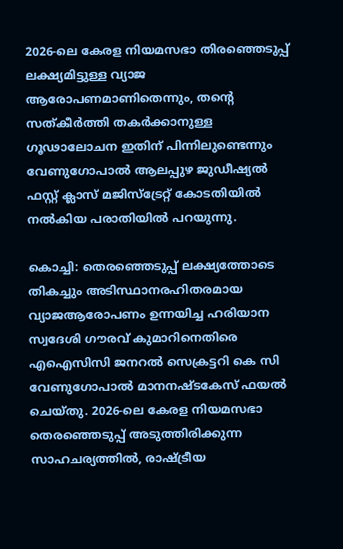2026-ലെ കേരള നിയമസഭാ തിരഞ്ഞെടുപ്പ് ലക്ഷ്യമിട്ടുള്ള വ്യാജ ആരോപണമാണിതെന്നും, തന്റെ സത്കീർത്തി തകർക്കാനുള്ള ഗൂഢാലോചന ഇതിന് പിന്നിലുണ്ടെന്നും വേണുഗോപാൽ ആലപ്പുഴ ജുഡീഷ്യല്‍ ഫസ്റ്റ് ക്ലാസ് മജിസ്‌ട്രേറ്റ് കോടതിയിൽ നൽകിയ പരാതിയിൽ പറയുന്നു.

കൊച്ചി: തെരഞ്ഞെടുപ്പ് ലക്ഷ്യത്തോടെ തികച്ചും അടിസ്ഥാനരഹിതരമായ വ്യാജആരോപണം ഉന്നയിച്ച ഹരിയാന സ്വദേശി ഗൗരവ് കുമാറിനെതിരെ എഐസിസി ജനറല്‍ സെക്രട്ടറി കെ സി വേണുഗോപാല്‍ മാനനഷ്ടകേസ് ഫയല്‍ ചെയ്തു. 2026-ലെ കേരള നിയമസഭാ തെരഞ്ഞെടുപ്പ് അടുത്തിരിക്കുന്ന സാഹചര്യത്തില്‍, രാഷ്ട്രീയ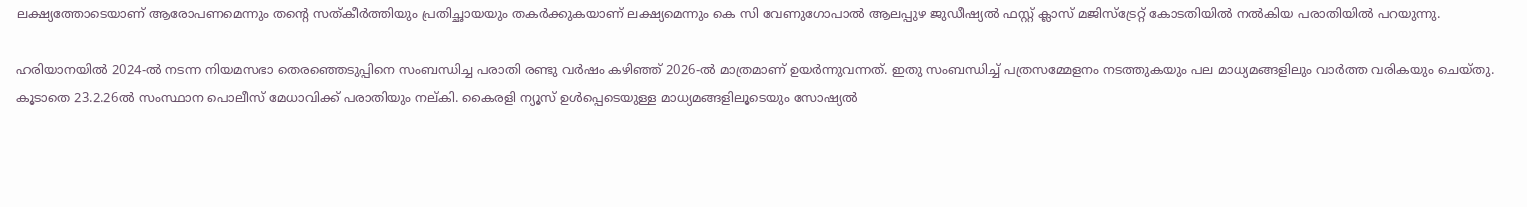ലക്ഷ്യത്തോടെയാണ് ആരോപണമെന്നും തന്റെ സത്കീര്‍ത്തിയും പ്രതിച്ഛായയും തകര്‍ക്കുകയാണ് ലക്ഷ്യമെന്നും കെ സി വേണുഗോപാല്‍ ആലപ്പുഴ ജുഡീഷ്യല്‍ ഫസ്റ്റ് ക്ലാസ് മജിസ്‌ട്രേറ്റ് കോടതിയിൽ നൽകിയ പരാതിയില്‍ പറയുന്നു.

ഹരിയാനയില്‍ 2024-ല്‍ നടന്ന നിയമസഭാ തെരഞ്ഞെടുപ്പിനെ സംബന്ധിച്ച പരാതി രണ്ടു വര്‍ഷം കഴിഞ്ഞ് 2026-ല്‍ മാത്രമാണ് ഉയര്‍ന്നുവന്നത്. ഇതു സംബന്ധിച്ച് പത്രസമ്മേളനം നടത്തുകയും പല മാധ്യമങ്ങളിലും വാര്‍ത്ത വരികയും ചെയ്തു. കൂടാതെ 23.2.26ല്‍ സംസ്ഥാന പൊലീസ് മേധാവിക്ക് പരാതിയും നല്കി. കൈരളി ന്യൂസ് ഉള്‍പ്പെടെയുള്ള മാധ്യമങ്ങളിലൂടെയും സോഷ്യല്‍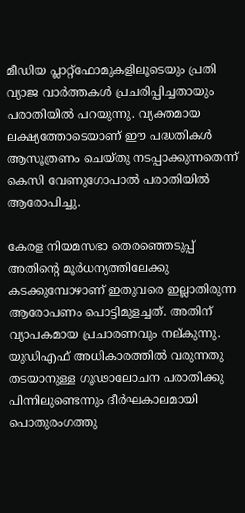മീഡിയ പ്ലാറ്റ്ഫോമുകളിലൂടെയും പ്രതി വ്യാജ വാര്‍ത്തകള്‍ പ്രചരിപ്പിച്ചതായും പരാതിയില്‍ പറയുന്നു. വ്യക്തമായ ലക്ഷ്യത്തോടെയാണ് ഈ പദ്ധതികള്‍ ആസൂത്രണം ചെയ്തു നടപ്പാക്കുന്നതെന്ന് കെസി വേണുഗോപാൽ പരാതിയിൽ ആരോപിച്ചു.

കേരള നിയമസഭാ തെരഞ്ഞെടുപ്പ് അതിന്റെ മൂര്‍ധന്യത്തിലേക്കു കടക്കുമ്പോഴാണ് ഇതുവരെ ഇല്ലാതിരുന്ന ആരോപണം പൊട്ടിമുളച്ചത്. അതിന് വ്യാപകമായ പ്രചാരണവും നല്കുന്നു. യുഡിഎഫ് അധികാരത്തില്‍ വരുന്നതു തടയാനുള്ള ഗൂഢാലോചന പരാതിക്കു പിന്നിലുണ്ടെന്നും ദീര്‍ഘകാലമായി പൊതുരംഗത്തു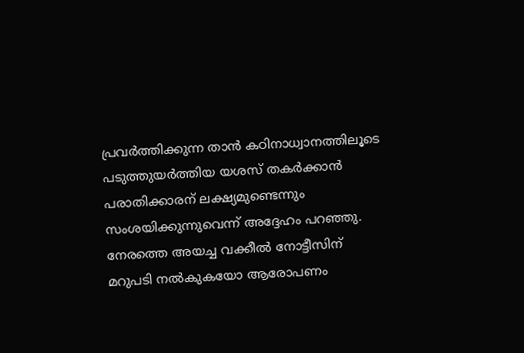പ്രവര്‍ത്തിക്കുന്ന താന്‍ കഠിനാധ്വാനത്തിലൂടെ പടുത്തുയര്‍ത്തിയ യശസ് തകര്‍ക്കാന്‍ പരാതിക്കാരന് ലക്ഷ്യമുണ്ടെന്നും സംശയിക്കുന്നുവെന്ന് അദ്ദേഹം പറഞ്ഞു. നേരത്തെ അയച്ച വക്കീല്‍ നോട്ടീസിന് മറുപടി നല്‍കുകയോ ആരോപണം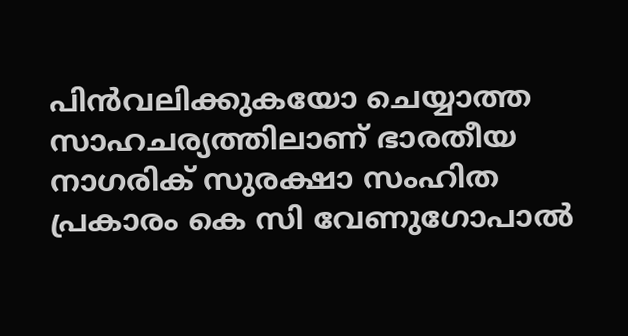പിന്‍വലിക്കുകയോ ചെയ്യാത്ത സാഹചര്യത്തിലാണ് ഭാരതീയ നാഗരിക് സുരക്ഷാ സംഹിത പ്രകാരം കെ സി വേണുഗോപാല്‍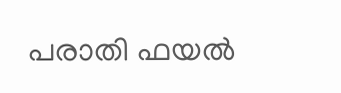പരാതി ഫയല്‍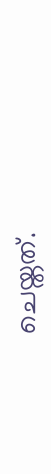ചെയ്തത്.